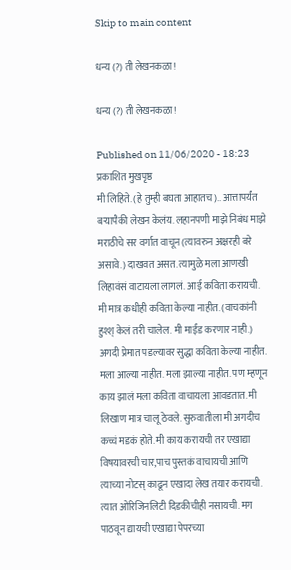Skip to main content

धन्य (?) ती लेखनकळा!

धन्य (?) ती लेखनकळा!

Published on 11/06/2020 - 18:23 प्रकाशित मुखपृष्ठ
मी लिहिते. (हे तुम्ही बघता आहातच).. आत्तापर्यंत बऱ्यापैकी लेखन केलंय. लहानपणी माझे निबंध माझे मराठीचे सर वर्गात वाचून (त्यावरुन अक्षरही बरे असावे.) दाखवत असत. त्यामुळे मला आणखी लिहावंसं वाटायला लागलं. आई कविता करायची. मी मात्र कधीही कविता केल्या नाहीत. (वाचकांनी हुश्श् केलं तरी चालेल. मी माईंड करणार नाही.) अगदी प्रेमात पडल्यावर सुद्धा कविता केल्या नाहीत. मला आल्या नाहीत. मला झाल्या नाहीत. पण म्हणून काय झालं मला कविता वाचायला आवडतात. मी लिखाण मात्र चालू ठेवले. सुरुवातीला मी अगदीच कच्चं मडकं होते. मी काय करायची तर एखाद्या विषयावरची चार,पाच पुस्तकं वाचायची आणि त्याच्या नोटस् काढून एखादा लेख तयार करायची. त्यात ओरिजिनलिटी दिडकीचीही नसायची. मग पाठवून द्यायची एखाद्या पेपरच्या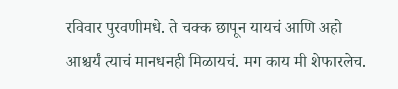रविवार पुरवणीमधे. ते चक्क छापून यायचं आणि अहो आश्चर्यं त्याचं मानधनही मिळायचं. मग काय मी शेफारलेच.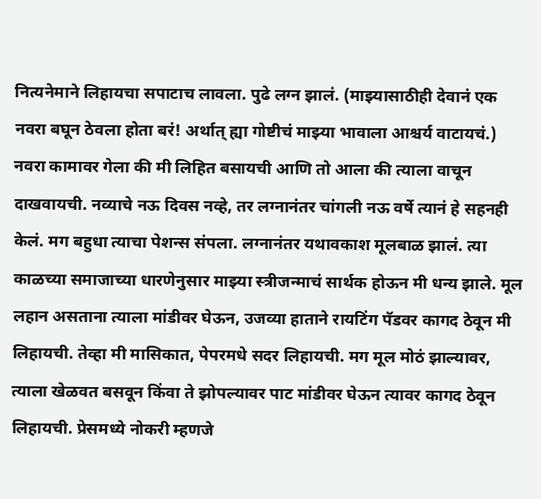नित्यनेमाने लिहायचा सपाटाच लावला. पुढे लग्न झालं. (माझ्यासाठीही देवानं एक नवरा बघून ठेवला होता बरं! अर्थात् ह्या गोष्टीचं माझ्या भावाला आश्चर्य वाटायचं.) नवरा कामावर गेला की मी लिहित बसायची आणि तो आला की त्याला वाचून दाखवायची. नव्याचे नऊ दिवस नव्हे, तर लग्नानंतर चांगली नऊ वर्षे त्यानं हे सहनही केलं. मग बहुधा त्याचा पेशन्स संपला. लग्नानंतर यथावकाश मूलबाळ झालं. त्या काळच्या समाजाच्या धारणेनुसार माझ्या स्त्रीजन्माचं सार्थक होऊन मी धन्य झाले. मूल लहान असताना त्याला मांडीवर घेऊन, उजव्या हाताने रायटिंग पॅडवर कागद ठेवून मी लिहायची. तेव्हा मी मासिकात, पेपरमधे सदर लिहायची. मग मूल मोठं झाल्यावर, त्याला खेळवत बसवून किंवा ते झोपल्यावर पाट मांडीवर घेऊन त्यावर कागद ठेवून लिहायची. प्रेसमध्ये नोकरी म्हणजे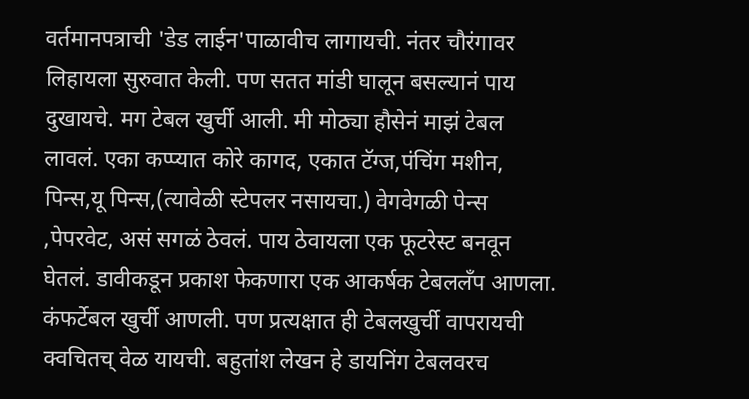वर्तमानपत्राची 'डेड लाईन'पाळावीच लागायची. नंतर चौरंगावर लिहायला सुरुवात केली. पण सतत मांडी घालून बसल्यानं पाय दुखायचे. मग टेबल खुर्ची आली. मी मोठ्या हौसेनं माझं टेबल लावलं. एका कप्प्यात कोरे कागद, एकात टॅग्ज,पंचिंग मशीन, पिन्स,यू पिन्स,(त्यावेळी स्टेपलर नसायचा.) वेगवेगळी पेन्स ,पेपरवेट, असं सगळं ठेवलं. पाय ठेवायला एक फूटरेस्ट बनवून घेतलं. डावीकडून प्रकाश फेकणारा एक आकर्षक टेबललँप आणला. कंफर्टेबल खुर्ची आणली. पण प्रत्यक्षात ही टेबलखुर्ची वापरायची क्वचितच् वेळ यायची. बहुतांश लेखन हे डायनिंग टेबलवरच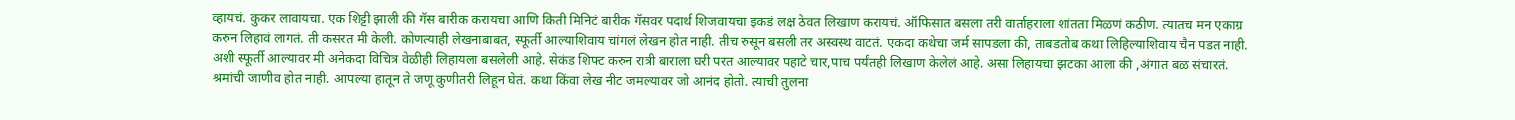व्हायचं. कुकर लावायचा. एक शिट्टी झाली की गॅस बारीक करायचा आणि किती मिनिटं बारीक गॅसवर पदार्थ शिजवायचा इकडं लक्ष ठेवत लिखाण करायचं. ऑफिसात बसला तरी वार्ताहराला शांतता मिळणं कठीण. त्यातच मन एकाग्र करुन लिहावं लागतं. ती कसरत मी केली. कोणत्याही लेखनाबाबत, स्फूर्ती आल्याशिवाय चांगलं लेखन होत नाही. तीच रुसून बसली तर अस्वस्थ वाटतं. एकदा कथेचा जर्म सापडला की, ताबडतोब कथा लिहिल्याशिवाय चैन पडत नाही. अशी स्फूर्ती आल्यावर मी अनेकदा विचित्र वेळीही लिहायला बसलेली आहे. सेकंड शिफ्ट करुन रात्री बाराला घरी परत आल्यावर पहाटे चार,पाच पर्यंतही लिखाण केलेलं आहे. असा लिहायचा झटका आला की ,अंगात बळ संचारतं. श्रमांची जाणीव होत नाही. आपल्या हातून ते जणू कुणीतरी लिहून घेतं. कथा किंवा लेख नीट जमल्यावर जो आनंद होतो. त्याची तुलना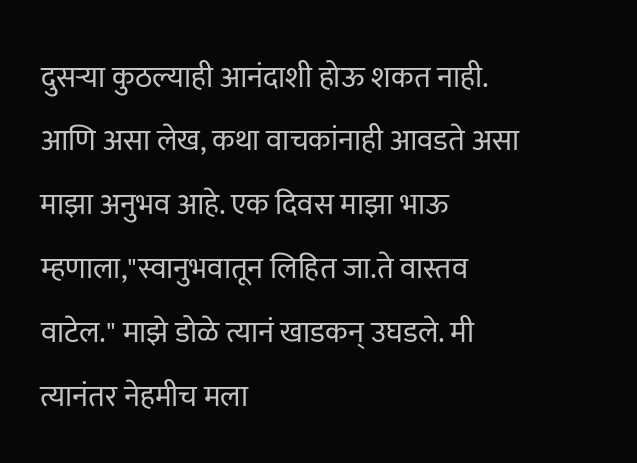दुसऱ्या कुठल्याही आनंदाशी होऊ शकत नाही. आणि असा लेख, कथा वाचकांनाही आवडते असा माझा अनुभव आहे. एक दिवस माझा भाऊ म्हणाला,"स्वानुभवातून लिहित जा.ते वास्तव वाटेल." माझे डोळे त्यानं खाडकन् उघडले. मी त्यानंतर नेहमीच मला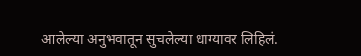आलेल्या अनुभवातून सुचलेल्या धाग्यावर लिहिलं.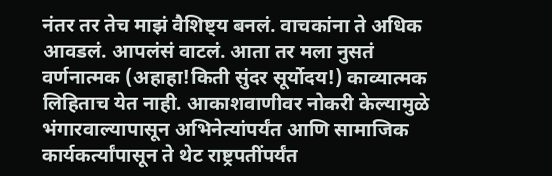नंतर तर तेच माझं वैशिष्ट्य बनलं. वाचकांना ते अधिक आवडलं. आपलंसं वाटलं. आता तर मला नुसतं वर्णनात्मक (अहाहा!किती सुंदर सूर्योदय!) काव्यात्मक लिहिताच येत नाही. आकाशवाणीवर नोकरी केल्यामुळे भंगारवाल्यापासून अभिनेत्यांपर्यंत आणि सामाजिक कार्यकर्त्यांपासून ते थेट राष्ट्रपतींपर्यंत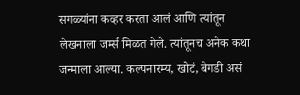सगळ्यांना कव्हर करता आलं आणि त्यांतून लेखनाला जर्म्स मिळत गेले. त्यांतूनच अनेक कथा जन्माला आल्या. कल्पनारम्य, खोटं, बेगडी असं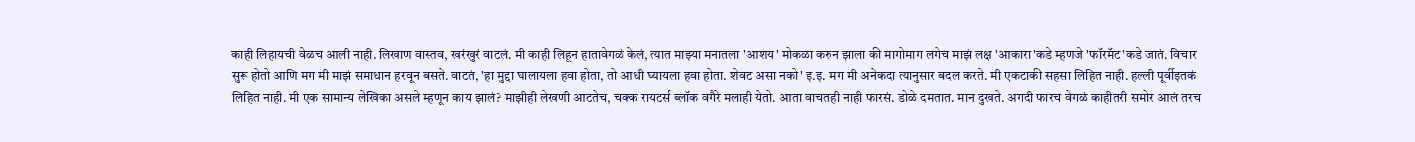काही लिहायची वेळच आली नाही. लिखाण वास्तव, खरंखुरं वाटलं. मी काही लिहून हातावेगळं केलं, त्यात माझ्या मनातला 'आशय' मोकळा करुन झाला की मागोमाग लगेच माझं लक्ष 'आकारा'कडे म्हणजे 'फॉरमॅट'कडे जातं. विचार सुरू होतो आणि मग मी माझं समाधान हरवून बसते. वाटतं, 'हा मुद्दा घालायला हवा होता, तो आधी घ्यायला हवा होता. शेवट असा नको' इ.इ. मग मी अनेकदा त्यानुसार बदल करते. मी एकटाकी सहसा लिहित नाही. हल्ली पूर्वीइतकं लिहित नाही. मी एक सामान्य लेखिका असले म्हणून काय झालं? माझीही लेखणी आटतेच, चक्क रायटर्स ब्लॉक वगैरे मलाही येतो. आता वाचतही नाही फारसं. डोळे दमतात. मान दुखते. अगदी फारच वेगळं काहीतरी समोर आलं तरच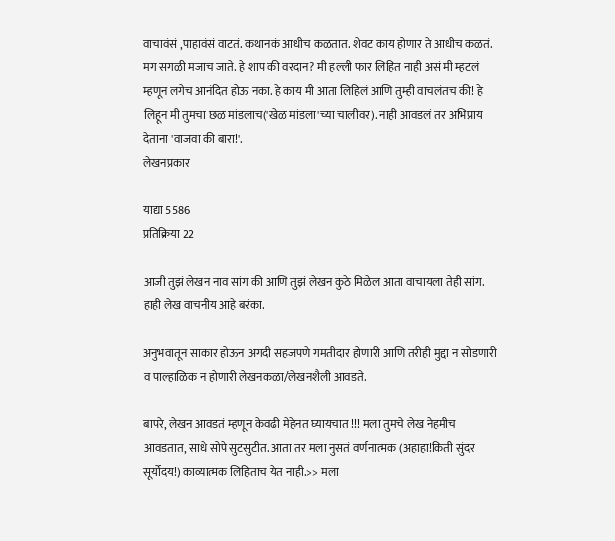वाचावंसं ,पाहावंसं वाटतं. कथानकं आधीच कळतात. शेवट काय होणार ते आधीच कळतं. मग सगळी मजाच जाते. हे शाप की वरदान? मी हल्ली फार लिहित नाही असं मी म्हटलं म्हणून लगेच आनंदित होऊ नका. हे काय मी आता लिहिलं आणि तुम्ही वाचलंतच की! हे लिहून मी तुमचा छळ मांडलाच('खेळ मांडला'च्या चालीवर). नाही आवडलं तर अभिप्राय देताना 'वाजवा की बारा!'.
लेखनप्रकार

याद्या 5586
प्रतिक्रिया 22

आजी तुझं लेखन नाव सांग की आणि तुझं लेखन कुठे मिळेल आता वाचायला तेही सांग. हाही लेख वाचनीय आहे बरंका.

अनुभवातून साकार होऊन अगदी सहजपणे गमतीदार होणारी आणि तरीही मुद्दा न सोडणारी व पाल्हाळिक न होणारी लेखनकळा/लेखनशैली आवडते.

बापरे, लेखन आवडतं म्हणून केवढी मेहेनत घ्यायचात !!! मला तुमचे लेख नेहमीच आवडतात, साधे सोपे सुटसुटीत. आता तर मला नुसतं वर्णनात्मक (अहाहा!किती सुंदर सूर्योदय!) काव्यात्मक लिहिताच येत नाही.>> मला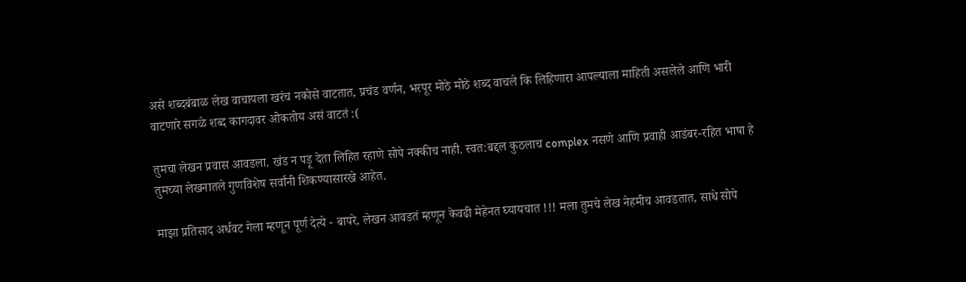असे शब्दबंबाळ लेख वाचायला खरंच नकोसे वाटतात, प्रचंड वर्णन, भरपूर मोठे मोठे शब्द वाचले कि लिहिणारा आपल्याला माहिती असलेले आणि भारी वाटणारे सगळे शब्द कागदावर ओकतोय असं वाटतं :(

तुमचा लेखन प्रवास आवडला. खंड न पड़ू देता लिहित रहाणे सोपे नक्कीच नाही. स्वत:बद्दल कुठलाच complex नसणे आणि प्रवाही आडंबर-रहित भाषा हे तुमच्या लेखनातले गुणविशेष सर्वांनी शिकण्यासारखे आहेत.

माझा प्रतिसाद अर्धवट गेला म्हणून पूर्ण देत्ये - बापरे, लेखन आवडतं म्हणून केवढी मेहेनत घ्यायचात !!! मला तुमचे लेख नेहमीच आवडतात, साधे सोपे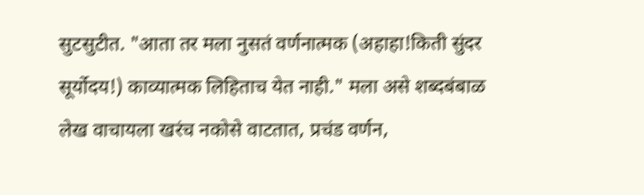सुटसुटीत. "आता तर मला नुसतं वर्णनात्मक (अहाहा!किती सुंदर सूर्योदय!) काव्यात्मक लिहिताच येत नाही." मला असे शब्दबंबाळ लेख वाचायला खरंच नकोसे वाटतात, प्रचंड वर्णन,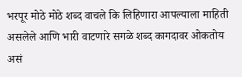भरपूर मोठे मोठे शब्द वाचले कि लिहिणारा आपल्याला माहिती असलेले आणि भारी वाटणारे सगळे शब्द कागदावर ओकतोय असं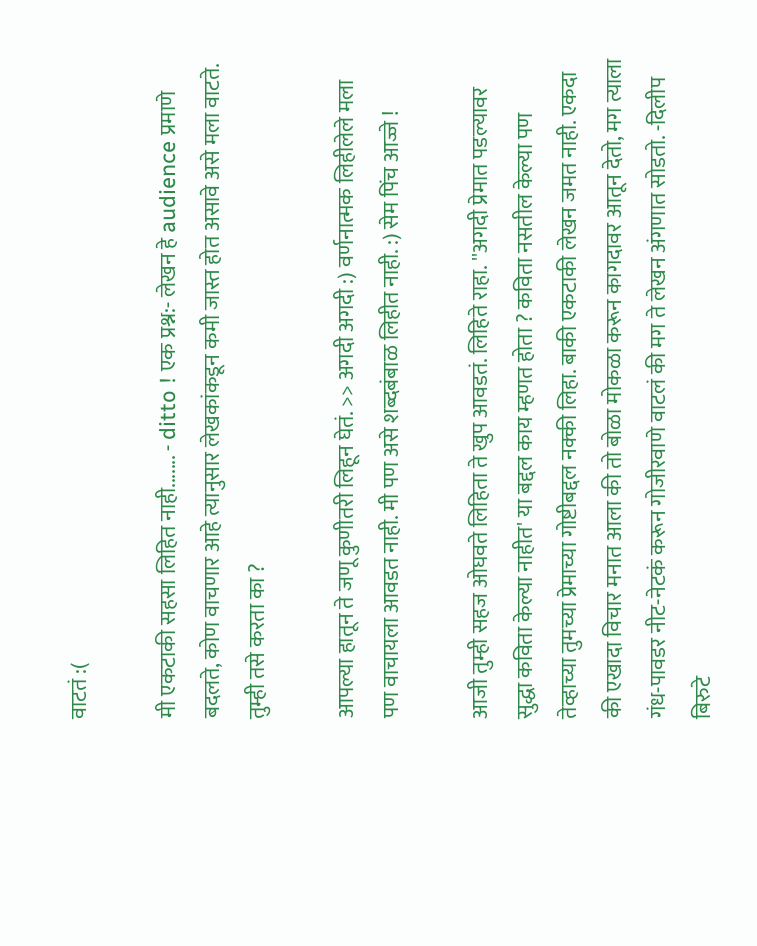वाटतं :(

मी एकटाकी सहसा लिहित नाही....... - ditto ! एक प्रश्न:- लेखन हे audience प्रमाणे बदलते, कोण वाचणार आहे त्यानुसार लेखकांकडून कमी जास्त होत असावे असे मला वाटते. तुम्ही तसे करता का ?

आपल्या हातून ते जणू कुणीतरी लिहून घेतं. >> अगदी अगदी :) वर्णनात्मक लिहीलेले मला पण वाचायला आवडत नाही. मी पण असे शब्दबंबाळ लिहीत नाही. :) सेम पिंच आज्जे !

आजी तुम्ही सहज ओघवते लिहिता ते खुप आवडतं. लिहिते राहा. ''अगदी प्रेमात पडल्यावर सुद्धा कविता केल्या नाहीत' या बद्दल काय म्हणत होता ? कविता नसतील केल्या पण तेव्हाच्या तुमच्या प्रेमाच्या गोष्टीबद्दल नक्की लिहा. बाकी एकटाकी लेखन जमत नाही. एकदा की एखादा विचार मनात आला की तो बोळा मोकळा करून कागदावर आतून देतो, मग त्याला गंध-पावडर नीट-नेटकं करून गोजीरवाणे वाटलं की मग ते लेखन अंगणात सोडतो. -दिलीप बिरुटे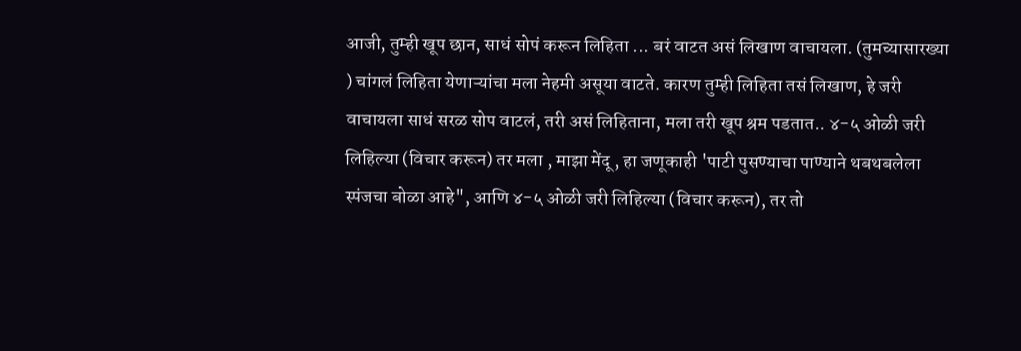आजी, तुम्ही खूप छान, साधं सोपं करून लिहिता ... बरं वाटत असं लिखाण वाचायला. (तुमच्यासारख्या ) चांगलं लिहिता येणाऱ्यांचा मला नेहमी असूया वाटते. कारण तुम्ही लिहिता तसं लिखाण, हे जरी वाचायला साधं सरळ सोप वाटलं, तरी असं लिहिताना, मला तरी खूप श्रम पडतात.. ४-५ ओळी जरी लिहिल्या (विचार करून) तर मला , माझा मेंदू , हा जणूकाही 'पाटी पुसण्याचा पाण्याने थबथबलेला स्पंजचा बोळा आहे", आणि ४-५ ओळी जरी लिहिल्या (विचार करून), तर तो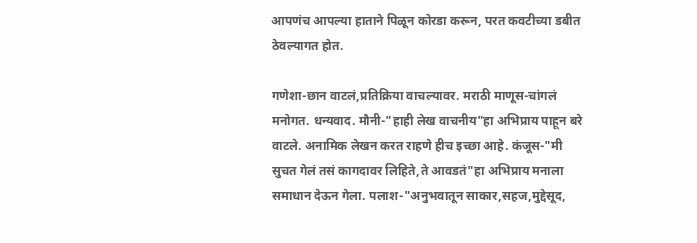आपणंच आपल्या हाताने पिळून कोरडा करून, परत कवटीच्या डबीत ठेवल्यागत होत.

गणेशा-छान वाटलं,प्रतिक्रिया वाचल्यावर. मराठी माणूस-चांगलं मनोगत. धन्यवाद. मौनी-"हाही लेख वाचनीय"हा अभिप्राय पाहून बरे वाटले. अनामिक लेखन करत राहणे हीच इच्छा आहे. कंजूस-"मी सुचत गेलं तसं कागदावर लिहिते,ते आवडतं"हा अभिप्राय मनाला समाधान देऊन गेला. पलाश-"अनुभवातून साकार,सहज,मुद्देसूद,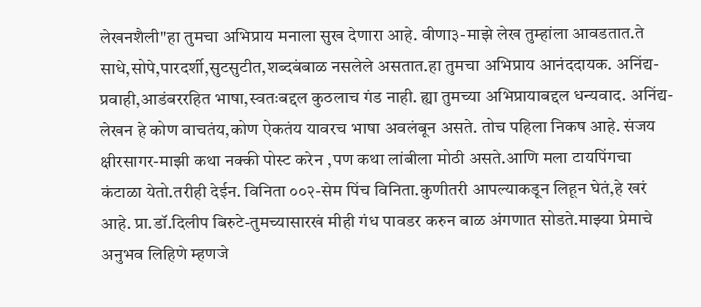लेखनशैली"हा तुमचा अभिप्राय मनाला सुख देणारा आहे. वीणा३-माझे लेख तुम्हांला आवडतात.ते साधे,सोपे,पारदर्शी,सुटसुटीत,शब्दबंबाळ नसलेले असतात.हा तुमचा अभिप्राय आनंददायक. अनिंद्य-प्रवाही,आडंबररहित भाषा,स्वतःबद्दल कुठलाच गंड नाही. ह्या तुमच्या अभिप्रायाबद्दल धन्यवाद. अनिंद्य-लेखन हे कोण वाचतंय,कोण ऐकतंय यावरच भाषा अवलंबून असते. तोच पहिला निकष आहे. संजय क्षीरसागर-माझी कथा नक्की पोस्ट करेन ,पण कथा लांबीला मोठी असते.आणि मला टायपिंगचा कंटाळा येतो.तरीही देईन. विनिता ००२-सेम पिंच विनिता.कुणीतरी आपल्याकडून लिहून घेतं,हे खरं आहे. प्रा.डॉ.दिलीप बिरुटे-तुमच्यासारखं मीही गंध पावडर करुन बाळ अंगणात सोडते.माझ्या प्रेमाचे अनुभव लिहिणे म्हणजे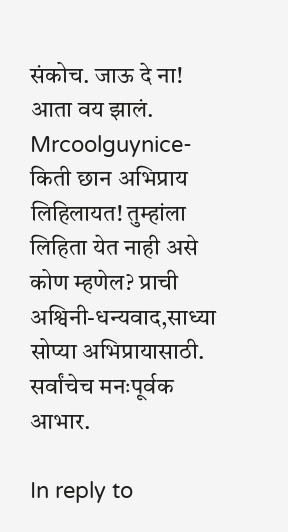संकोच. जाऊ दे ना! आता वय झालं. Mrcoolguynice-किती छान अभिप्राय लिहिलायत! तुम्हांला लिहिता येत नाही असे कोण म्हणेल? प्राची अश्विनी-धन्यवाद,साध्या सोप्या अभिप्रायासाठी. सर्वांचेच मनःपूर्वक आभार.

In reply to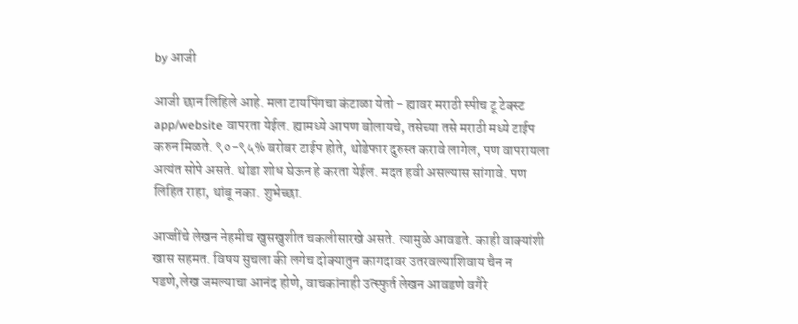by आजी

आजी छान लिहिले आहे. मला टायपिंगचा कंटाळा येतो - ह्यावर मराठी स्पीच टू टेक्स्ट app/website वापरता येईल. ह्यामध्ये आपण बोलायचे, तसेच्या तसे मराठी मध्ये टाईप करुन मिळते. ९०-९५% बरोबर टाईप होते, थोडेफार दुरुस्त करावे लागेल, पण वापरायला अत्यंत सोपे असते. थोडा शोध घेऊन हे करता येईल. मदत हवी असल्यास सांगावे. पण लिहित राहा, थांबू नका. शुभेच्छा.

आज्जींचे लेखन नेहमीच खुसखुशीत चकलीसारखे असते. त्यामुळे आवडते. काही वाक्यांशी खास सहमत. विषय सुचला की लगेच दोक्यातुन कागदावर उतरवल्याशिवाय चैन न पडणे,लेख जमल्याचा आनंद होणे, वाचकांनाही उत्स्फुर्त लेखन आवडणे वगैरे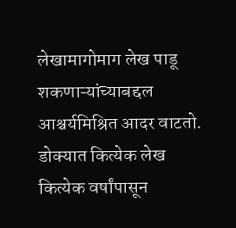लेखामागोमाग लेख पाडू शकणाऱ्यांच्याबद्दल आश्चर्यमिश्रित आदर वाटतो. डोक्यात कित्येक लेख कित्येक वर्षांपासून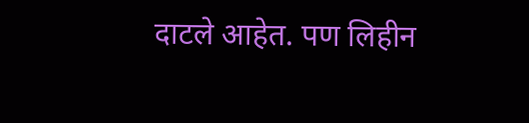दाटले आहेत. पण लिहीन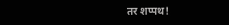तर शप्पथ!